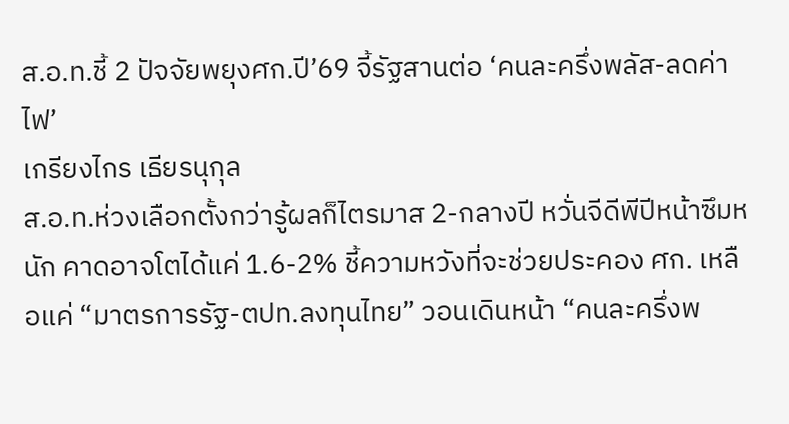ส.อ.ท.ชี้ 2 ปัจจัยพยุงศก.ปี’69 จี้รัฐสานต่อ ‘คนละครึ่งพลัส-ลดค่าไฟ’
เกรียงไกร เธียรนุกุล
ส.อ.ท.ห่วงเลือกตั้งกว่ารู้ผลก็ไตรมาส 2-กลางปี หวั่นจีดีพีปีหน้าซึมหนัก คาดอาจโตได้แค่ 1.6-2% ชี้ความหวังที่จะช่วยประคอง ศก. เหลือแค่ “มาตรการรัฐ-ตปท.ลงทุนไทย” วอนเดินหน้า “คนละครึ่งพ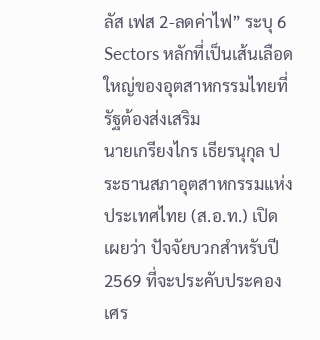ลัส เฟส 2-ลดค่าไฟ” ระบุ 6 Sectors หลักที่เป็นเส้นเลือดใหญ่ของอุตสาหกรรมไทยที่รัฐต้องส่งเสริม
นายเกรียงไกร เธียรนุกุล ประธานสภาอุตสาหกรรมแห่งประเทศไทย (ส.อ.ท.) เปิดเผยว่า ปัจจัยบวกสำหรับปี 2569 ที่จะประคับประคองเศร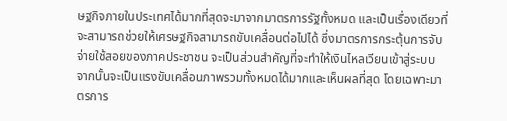ษฐกิจภายในประเทศได้มากที่สุดจะมาจากมาตรการรัฐทั้งหมด และเป็นเรื่องเดียวที่จะสามารถช่วยให้เศรษฐกิจสามารถขับเคลื่อนต่อไปได้ ซึ่งมาตรการกระตุ้นการจับจ่ายใช้สอยของภาคประชาชน จะเป็นส่วนสำคัญที่จะทำให้เงินไหลเวียนเข้าสู่ระบบ จากนั้นจะเป็นแรงขับเคลื่อนภาพรวมทั้งหมดได้มากและเห็นผลที่สุด โดยเฉพาะมาตรการ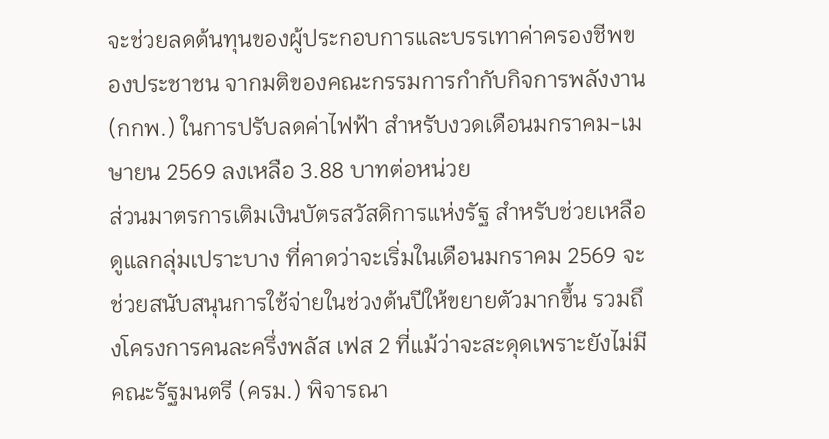จะช่วยลดต้นทุนของผู้ประกอบการและบรรเทาค่าครองชีพของประชาชน จากมติของคณะกรรมการกำกับกิจการพลังงาน (กกพ.) ในการปรับลดค่าไฟฟ้า สำหรับงวดเดือนมกราคม-เมษายน 2569 ลงเหลือ 3.88 บาทต่อหน่วย
ส่วนมาตรการเติมเงินบัตรสวัสดิการแห่งรัฐ สำหรับช่วยเหลือดูแลกลุ่มเปราะบาง ที่คาดว่าจะเริ่มในเดือนมกราคม 2569 จะช่วยสนับสนุนการใช้จ่ายในช่วงต้นปีให้ขยายตัวมากขึ้น รวมถึงโครงการคนละครึ่งพลัส เฟส 2 ที่แม้ว่าจะสะดุดเพราะยังไม่มีคณะรัฐมนตรี (ครม.) พิจารณา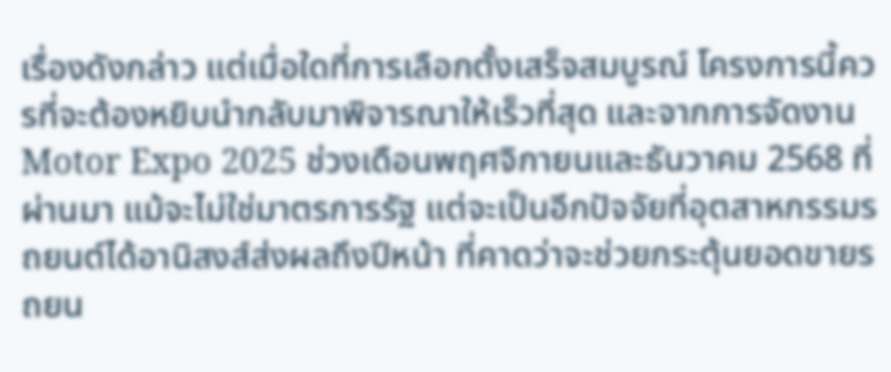เรื่องดังกล่าว แต่เมื่อใดที่การเลือกตั้งเสร็จสมบูรณ์ โครงการนี้ควรที่จะต้องหยิบนำกลับมาพิจารณาให้เร็วที่สุด และจากการจัดงาน Motor Expo 2025 ช่วงเดือนพฤศจิกายนและธันวาคม 2568 ที่ผ่านมา แม้จะไม่ใช่มาตรการรัฐ แต่จะเป็นอีกปัจจัยที่อุตสาหกรรมรถยนต์ได้อานิสงส์ส่งผลถึงปีหน้า ที่คาดว่าจะช่วยกระตุ้นยอดขายรถยน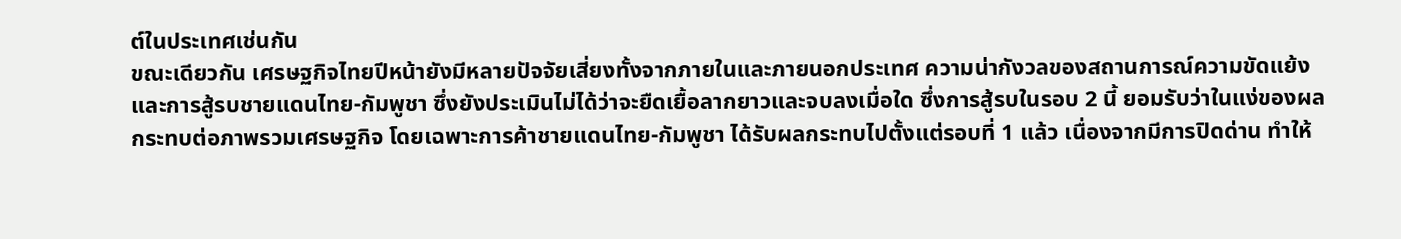ต์ในประเทศเช่นกัน
ขณะเดียวกัน เศรษฐกิจไทยปีหน้ายังมีหลายปัจจัยเสี่ยงทั้งจากภายในและภายนอกประเทศ ความน่ากังวลของสถานการณ์ความขัดแย้งและการสู้รบชายแดนไทย-กัมพูชา ซึ่งยังประเมินไม่ได้ว่าจะยืดเยื้อลากยาวและจบลงเมื่อใด ซึ่งการสู้รบในรอบ 2 นี้ ยอมรับว่าในแง่ของผลกระทบต่อภาพรวมเศรษฐกิจ โดยเฉพาะการค้าชายแดนไทย-กัมพูชา ได้รับผลกระทบไปตั้งแต่รอบที่ 1 แล้ว เนื่องจากมีการปิดด่าน ทำให้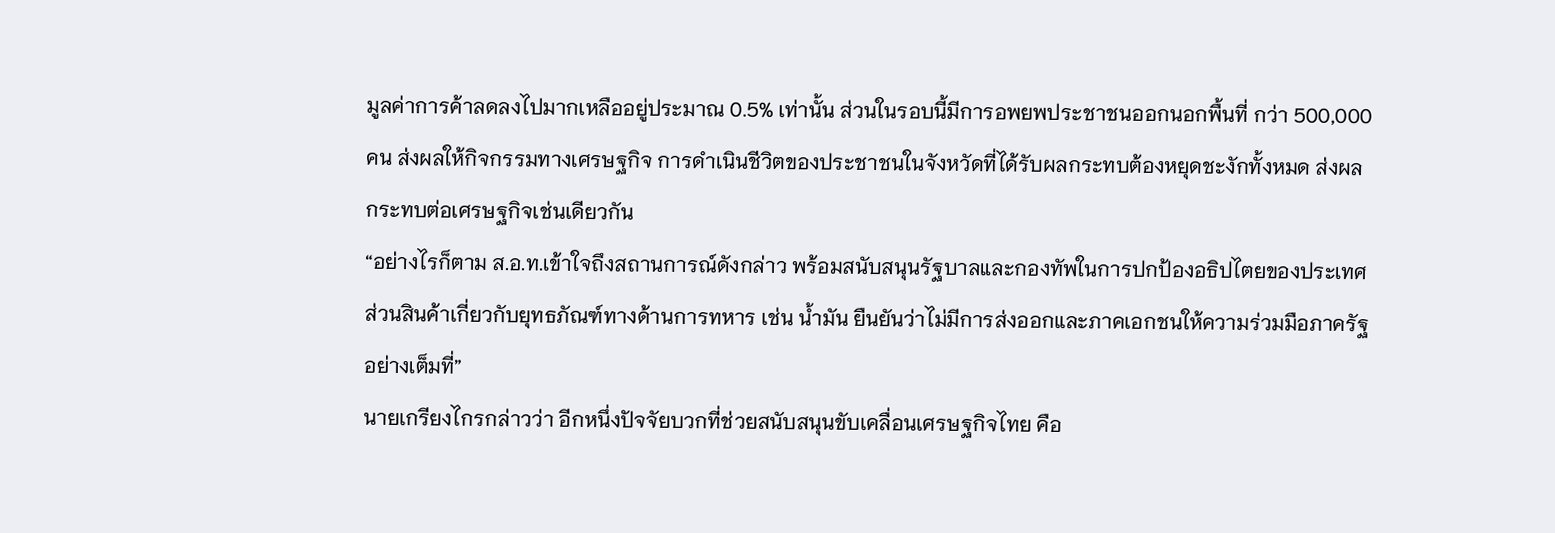มูลค่าการค้าลดลงไปมากเหลืออยู่ประมาณ 0.5% เท่านั้น ส่วนในรอบนี้มีการอพยพประชาชนออกนอกพื้นที่ กว่า 500,000 คน ส่งผลให้กิจกรรมทางเศรษฐกิจ การดำเนินชีวิตของประชาชนในจังหวัดที่ได้รับผลกระทบต้องหยุดชะงักทั้งหมด ส่งผลกระทบต่อเศรษฐกิจเช่นเดียวกัน
“อย่างไรก็ตาม ส.อ.ท.เข้าใจถึงสถานการณ์ดังกล่าว พร้อมสนับสนุนรัฐบาลและกองทัพในการปกป้องอธิปไตยของประเทศ ส่วนสินค้าเกี่ยวกับยุทธภัณฑ์ทางด้านการทหาร เช่น น้ำมัน ยืนยันว่าไม่มีการส่งออกและภาคเอกชนให้ความร่วมมือภาครัฐอย่างเต็มที่”
นายเกรียงไกรกล่าวว่า อีกหนึ่งปัจจัยบวกที่ช่วยสนับสนุนขับเคลื่อนเศรษฐกิจไทย คือ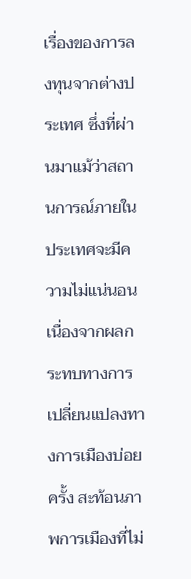เรื่องของการลงทุนจากต่างประเทศ ซึ่งที่ผ่านมาแม้ว่าสถานการณ์ภายในประเทศจะมีความไม่แน่นอน เนื่องจากผลกระทบทางการเปลี่ยนแปลงทางการเมืองบ่อยครั้ง สะท้อนภาพการเมืองที่ไม่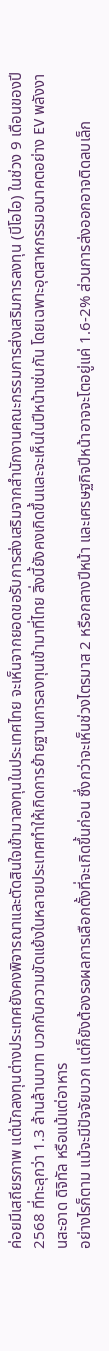ค่อยมีเสถียรภาพ แต่นักลงทุนต่างประเทศยังคงพิจารณาและตัดสินใจเข้ามาลงทุนในประเทศไทย จะเห็นจากยอดขอรับการส่งเสริมจากสำนักงานคณะกรรมการส่งเสริมการลงทุน (บีโอไอ) ในช่วง 9 เดือนของปี 2568 ที่ทะลุกว่า 1.3 ล้านล้านบาท บวกกับความขัดแย้งในหลายประเทศทำให้เกิดการย้ายฐานการลงทุนเข้ามาที่ไทย สิ่งนี้ยังคงเกิดขึ้นและจะเห็นในปีหน้าเช่นกัน โดยเฉพาะอุตสาหกรรมอนาคตอย่าง EV พลังงานสะอาด ดิจิทัล หรือแม้แต่อาหาร
อย่างไรก็ตาม แม้จะมีปัจจัยบวก แต่ก็ยังต้องรอผลการเลือกตั้งที่จะเกิดขึ้นก่อน ซึ่งกว่าจะเห็นช่วงไตรมาส 2 หรือกลางปีหน้า และเศรษฐกิจปีหน้าอาจจะโตอยู่แค่ 1.6-2% ส่วนการส่งออกอาจติดลบเล็ก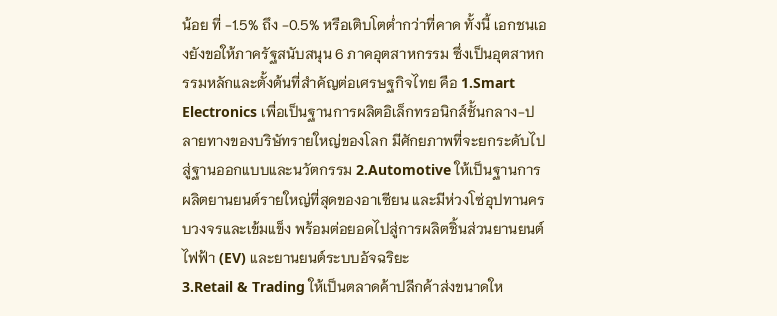น้อย ที่ -1.5% ถึง -0.5% หรือเติบโตต่ำกว่าที่คาด ทั้งนี้ เอกชนเองยังขอให้ภาครัฐสนับสนุน 6 ภาคอุตสาหกรรม ซึ่งเป็นอุตสาหกรรมหลักและตั้งต้นที่สำคัญต่อเศรษฐกิจไทย คือ 1.Smart Electronics เพื่อเป็นฐานการผลิตอิเล็กทรอนิกส์ชั้นกลาง-ปลายทางของบริษัทรายใหญ่ของโลก มีศักยภาพที่จะยกระดับไปสู่ฐานออกแบบและนวัตกรรม 2.Automotive ให้เป็นฐานการผลิตยานยนต์รายใหญ่ที่สุดของอาเซียน และมีห่วงโซ่อุปทานครบวงจรและเข้มแข็ง พร้อมต่อยอดไปสู่การผลิตชิ้นส่วนยานยนต์ไฟฟ้า (EV) และยานยนต์ระบบอัจฉริยะ
3.Retail & Trading ให้เป็นตลาดค้าปลีกค้าส่งขนาดให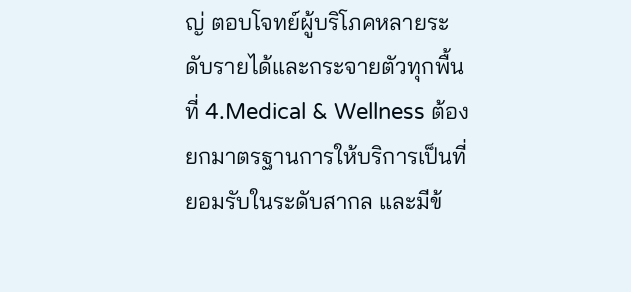ญ่ ตอบโจทย์ผู้บริโภคหลายระดับรายได้และกระจายตัวทุกพื้นที่ 4.Medical & Wellness ต้องยกมาตรฐานการให้บริการเป็นที่ยอมรับในระดับสากล และมีข้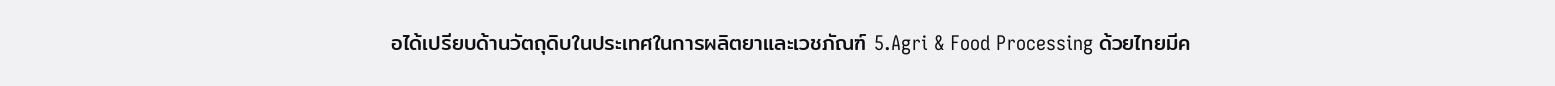อได้เปรียบด้านวัตถุดิบในประเทศในการผลิตยาและเวชภัณฑ์ 5.Agri & Food Processing ด้วยไทยมีค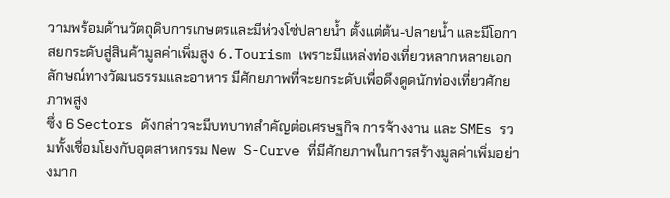วามพร้อมด้านวัตถุดิบการเกษตรและมีห่วงโซ่ปลายน้ำ ตั้งแต่ต้น-ปลายน้ำ และมีโอกาสยกระดับสู่สินค้ามูลค่าเพิ่มสูง 6.Tourism เพราะมีแหล่งท่องเที่ยวหลากหลายเอกลักษณ์ทางวัฒนธรรมและอาหาร มีศักยภาพที่จะยกระดับเพื่อดึงดูดนักท่องเที่ยวศักยภาพสูง
ซึ่ง 6 Sectors ดังกล่าวจะมีบทบาทสำคัญต่อเศรษฐกิจ การจ้างงาน และ SMEs รวมทั้งเชื่อมโยงกับอุตสาหกรรม New S-Curve ที่มีศักยภาพในการสร้างมูลค่าเพิ่มอย่างมาก